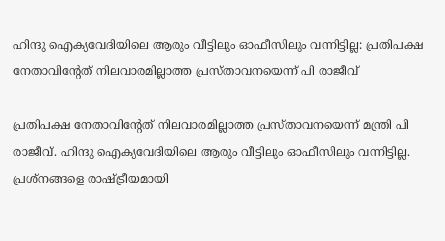ഹിന്ദു ഐക്യവേദിയിലെ ആരും വീട്ടിലും ഓഫീസിലും വന്നിട്ടില്ല: പ്രതിപക്ഷ നേതാവിന്റേത് നിലവാരമില്ലാത്ത പ്രസ്താവനയെന്ന് പി രാജീവ്

പ്രതിപക്ഷ നേതാവിന്റേത് നിലവാരമില്ലാത്ത പ്രസ്താവനയെന്ന് മന്ത്രി പി രാജീവ്. ഹിന്ദു ഐക്യവേദിയിലെ ആരും വീട്ടിലും ഓഫീസിലും വന്നിട്ടില്ല. പ്രശ്‌നങ്ങളെ രാഷ്ട്രീയമായി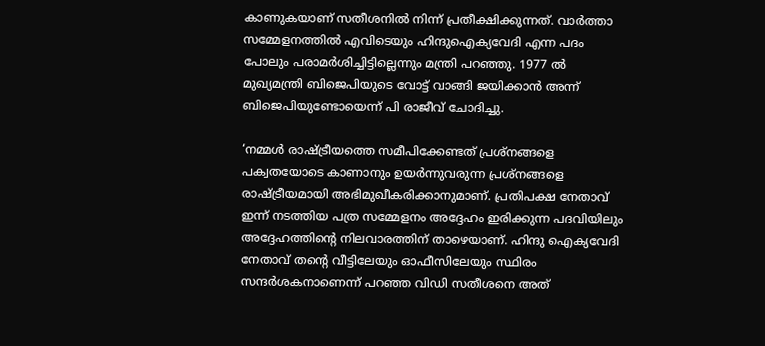കാണുകയാണ് സതീശനില്‍ നിന്ന് പ്രതീക്ഷിക്കുന്നത്. വാര്‍ത്താ സമ്മേളനത്തില്‍ എവിടെയും ഹിന്ദുഐക്യവേദി എന്ന പദം പോലും പരാമര്‍ശിച്ചിട്ടില്ലെന്നും മന്ത്രി പറഞ്ഞു. 1977 ല്‍ മുഖ്യമന്ത്രി ബിജെപിയുടെ വോട്ട് വാങ്ങി ജയിക്കാന്‍ അന്ന് ബിജെപിയുണ്ടോയെന്ന് പി രാജീവ് ചോദിച്ചു.

‘നമ്മള്‍ രാഷ്ട്രീയത്തെ സമീപിക്കേണ്ടത് പ്രശ്‌നങ്ങളെ പക്വതയോടെ കാണാനും ഉയര്‍ന്നുവരുന്ന പ്രശ്നങ്ങളെ രാഷ്ട്രീയമായി അഭിമുഖീകരിക്കാനുമാണ്. പ്രതിപക്ഷ നേതാവ് ഇന്ന് നടത്തിയ പത്ര സമ്മേളനം അദ്ദേഹം ഇരിക്കുന്ന പദവിയിലും അദ്ദേഹത്തിന്റെ നിലവാരത്തിന് താഴെയാണ്. ഹിന്ദു ഐക്യവേദി നേതാവ് തന്റെ വീട്ടിലേയും ഓഫീസിലേയും സ്ഥിരം സന്ദര്‍ശകനാണെന്ന് പറഞ്ഞ വിഡി സതീശനെ അത്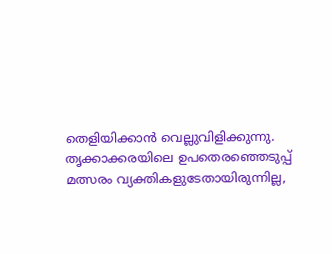തെളിയിക്കാന്‍ വെല്ലുവിളിക്കുന്നു. തൃക്കാക്കരയിലെ ഉപതെരഞ്ഞെടുപ്പ് മത്സരം വ്യക്തികളുടേതായിരുന്നില്ല,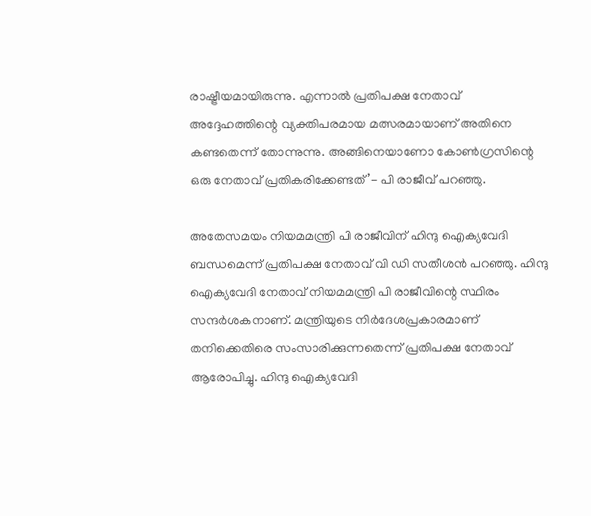രാഷ്ട്രീയമായിരുന്നു. എന്നാല്‍ പ്രതിപക്ഷ നേതാവ് അദ്ദേഹത്തിന്റെ വ്യക്തിപരമായ മത്സരമായാണ് അതിനെ കണ്ടതെന്ന് തോന്നുന്നു. അങ്ങിനെയാണോ കോണ്‍ഗ്രസിന്റെ ഒരു നേതാവ് പ്രതികരിക്കേണ്ടത്’- പി രാജീവ് പറഞ്ഞു.

അതേസമയം നിയമമന്ത്രി പി രാജീവിന് ഹിന്ദു ഐക്യവേദി ബന്ധമെന്ന് പ്രതിപക്ഷ നേതാവ് വി ഡി സതീശന്‍ പറഞ്ഞു. ഹിന്ദു ഐക്യവേദി നേതാവ് നിയമമന്ത്രി പി രാജീവിന്റെ സ്ഥിരം സന്ദര്‍ശകനാണ്. മന്ത്രിയുടെ നിര്‍ദേശപ്രകാരമാണ് തനിക്കെതിരെ സംസാരിക്കുന്നതെന്ന് പ്രതിപക്ഷ നേതാവ് ആരോപിച്ചു. ഹിന്ദു ഐക്യവേദി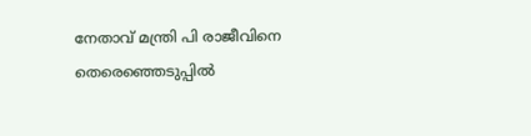നേതാവ് മന്ത്രി പി രാജീവിനെ തെരെഞ്ഞെടുപ്പില്‍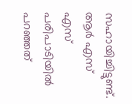സഹായിച്ചിട്ടുണ്ട്. ആര്‍ എസ് എസ് പരിപാടിയില്‍ പറഞ്ഞത്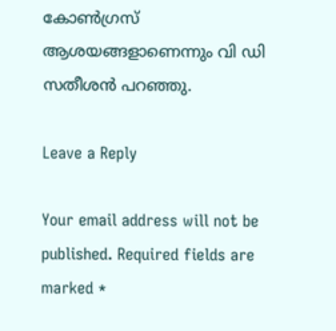കോണ്‍ഗ്രസ് ആശയങ്ങളാണെന്നും വി ഡി സതീശന്‍ പറഞ്ഞു.

Leave a Reply

Your email address will not be published. Required fields are marked *